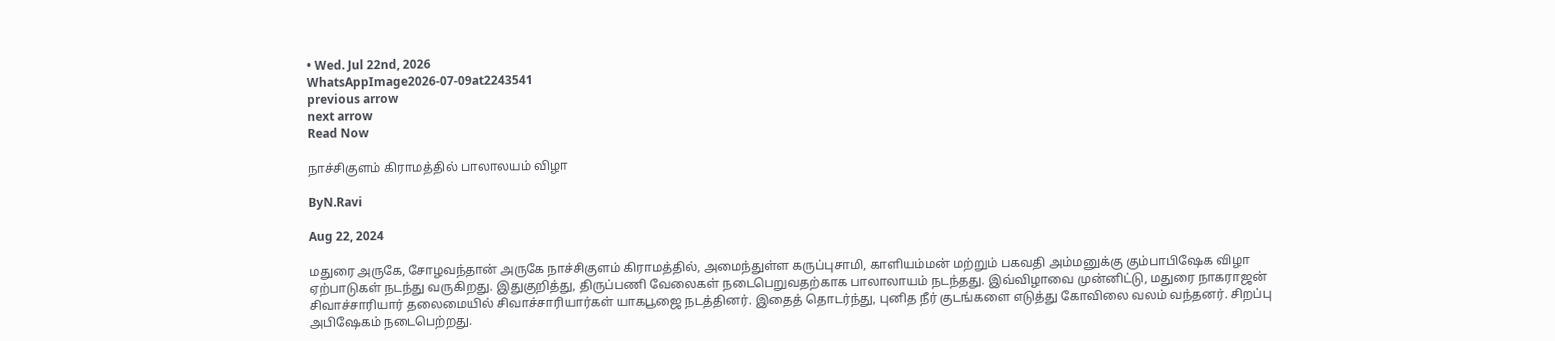• Wed. Jul 22nd, 2026
WhatsAppImage2026-07-09at2243541
previous arrow
next arrow
Read Now

நாச்சிகுளம் கிராமத்தில் பாலாலயம் விழா

ByN.Ravi

Aug 22, 2024

மதுரை அருகே, சோழவந்தான் அருகே நாச்சிகுளம் கிராமத்தில், அமைந்துள்ள கருப்புசாமி, காளியம்மன் மற்றும் பகவதி அம்மனுக்கு கும்பாபிஷேக விழா ஏற்பாடுகள் நடந்து வருகிறது. இதுகுறித்து, திருப்பணி வேலைகள் நடைபெறுவதற்காக பாலாலாயம் நடந்தது. இவ்விழாவை முன்னிட்டு, மதுரை நாகராஜன் சிவாச்சாரியார் தலைமையில் சிவாச்சாரியார்கள் யாகபூஜை நடத்தினர். இதைத் தொடர்ந்து, புனித நீர் குடங்களை எடுத்து கோவிலை வலம் வந்தனர். சிறப்பு அபிஷேகம் நடைபெற்றது.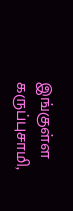இங்குள்ள கருப்புசாமி,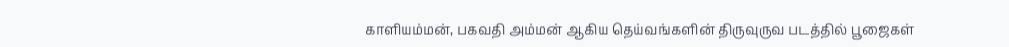காளியம்மன், பகவதி அம்மன் ஆகிய தெய்வங்களின் திருவுருவ படத்தில் பூஜைகள்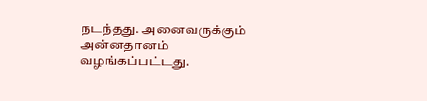நடந்தது. அனைவருக்கும் அன்னதானம் வழங்கப்பட்டது.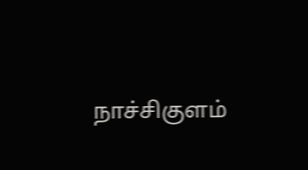நாச்சிகுளம்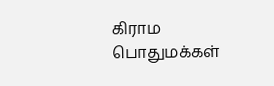கிராம பொதுமக்கள்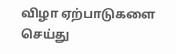விழா ஏற்பாடுகளை செய்து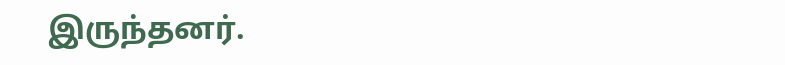இருந்தனர்.